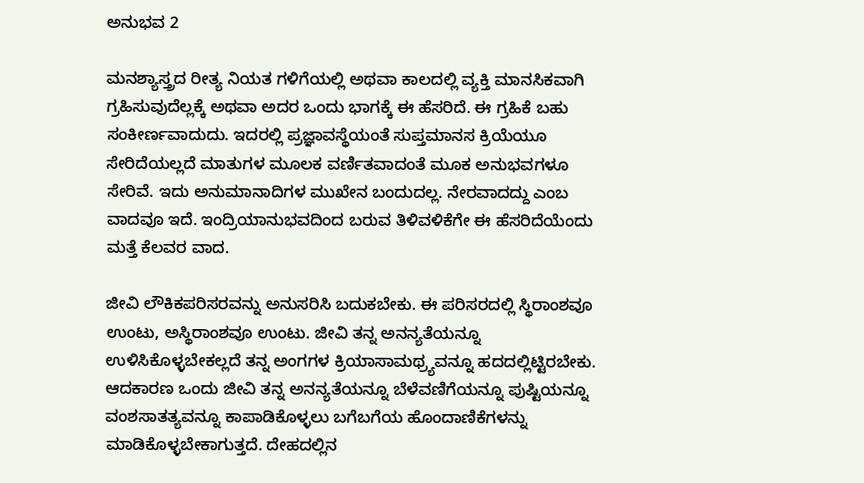ಅನುಭವ 2

ಮನಶ್ಯಾಸ್ತ್ರದ ರೀತ್ಯ ನಿಯತ ಗಳಿಗೆಯಲ್ಲಿ ಅಥವಾ ಕಾಲದಲ್ಲಿ ವ್ಯಕ್ತಿ ಮಾನಸಿಕವಾಗಿ ಗ್ರಹಿಸುವುದೆಲ್ಲಕ್ಕೆ ಅಥವಾ ಅದರ ಒಂದು ಭಾಗಕ್ಕೆ ಈ ಹೆಸರಿದೆ. ಈ ಗ್ರಹಿಕೆ ಬಹು ಸಂಕೀರ್ಣವಾದುದು. ಇದರಲ್ಲಿ ಪ್ರಜ್ಞಾವಸ್ಥೆಯಂತೆ ಸುಪ್ತಮಾನಸ ಕ್ರಿಯೆಯೂ ಸೇರಿದೆಯಲ್ಲದೆ ಮಾತುಗಳ ಮೂಲಕ ವರ್ಣಿತವಾದಂತೆ ಮೂಕ ಅನುಭವಗಳೂ ಸೇರಿವೆ. ಇದು ಅನುಮಾನಾದಿಗಳ ಮುಖೇನ ಬಂದುದಲ್ಲ. ನೇರವಾದದ್ದು ಎಂಬ ವಾದವೂ ಇದೆ. ಇಂದ್ರಿಯಾನುಭವದಿಂದ ಬರುವ ತಿಳಿವಳಿಕೆಗೇ ಈ ಹೆಸರಿದೆಯೆಂದು ಮತ್ತೆ ಕೆಲವರ ವಾದ.

ಜೀವಿ ಲೌಕಿಕಪರಿಸರವನ್ನು ಅನುಸರಿಸಿ ಬದುಕಬೇಕು. ಈ ಪರಿಸರದಲ್ಲಿ ಸ್ಥಿರಾಂಶವೂ ಉಂಟು, ಅಸ್ಥಿರಾಂಶವೂ ಉಂಟು. ಜೀವಿ ತನ್ನ ಅನನ್ಯತೆಯನ್ನೂ ಉಳಿಸಿಕೊಳ್ಳಬೇಕಲ್ಲದೆ ತನ್ನ ಅಂಗಗಳ ಕ್ರಿಯಾಸಾಮಥ್ರ್ಯವನ್ನೂ ಹದದಲ್ಲಿಟ್ಟಿರಬೇಕು. ಆದಕಾರಣ ಒಂದು ಜೀವಿ ತನ್ನ ಅನನ್ಯತೆಯನ್ನೂ ಬೆಳೆವಣಿಗೆಯನ್ನೂ ಪುಷ್ಟಿಯನ್ನೂ ವಂಶಸಾತತ್ಯವನ್ನೂ ಕಾಪಾಡಿಕೊಳ್ಳಲು ಬಗೆಬಗೆಯ ಹೊಂದಾಣಿಕೆಗಳನ್ನು ಮಾಡಿಕೊಳ್ಳಬೇಕಾಗುತ್ತದೆ. ದೇಹದಲ್ಲಿನ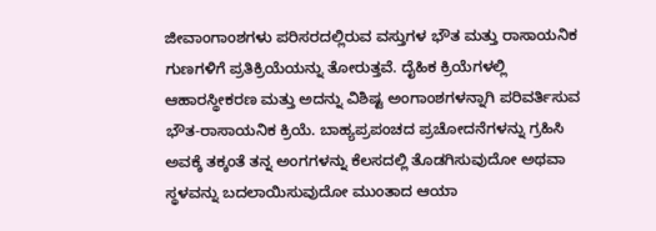ಜೀವಾಂಗಾಂಶಗಳು ಪರಿಸರದಲ್ಲಿರುವ ವಸ್ತುಗಳ ಭೌತ ಮತ್ತು ರಾಸಾಯನಿಕ ಗುಣಗಳಿಗೆ ಪ್ರತಿಕ್ರಿಯೆಯನ್ನು ತೋರುತ್ತವೆ. ದೈಹಿಕ ಕ್ರಿಯೆಗಳಲ್ಲಿ ಆಹಾರಸ್ಥೀಕರಣ ಮತ್ತು ಅದನ್ನು ವಿಶಿಷ್ಟ ಅಂಗಾಂಶಗಳನ್ನಾಗಿ ಪರಿವರ್ತಿಸುವ ಭೌತ-ರಾಸಾಯನಿಕ ಕ್ರಿಯೆ. ಬಾಹ್ಯಪ್ರಪಂಚದ ಪ್ರಚೋದನೆಗಳನ್ನು ಗ್ರಹಿಸಿ ಅವಕ್ಕೆ ತಕ್ಕಂತೆ ತನ್ನ ಅಂಗಗಳನ್ನು ಕೆಲಸದಲ್ಲಿ ತೊಡಗಿಸುವುದೋ ಅಥವಾ ಸ್ಥಳವನ್ನು ಬದಲಾಯಿಸುವುದೋ ಮುಂತಾದ ಆಯಾ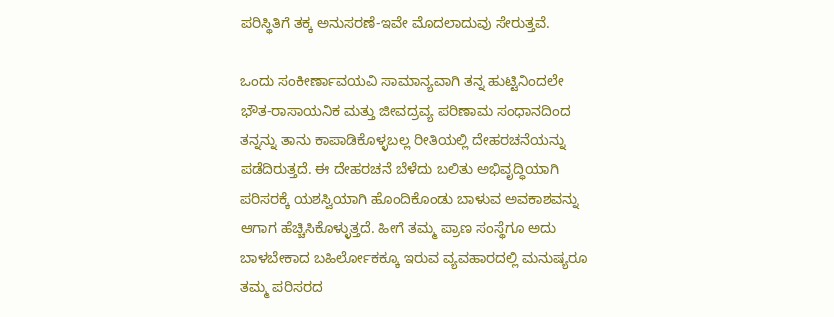ಪರಿಸ್ಥಿತಿಗೆ ತಕ್ಕ ಅನುಸರಣೆ-ಇವೇ ಮೊದಲಾದುವು ಸೇರುತ್ತವೆ.

ಒಂದು ಸಂಕೀರ್ಣಾವಯವಿ ಸಾಮಾನ್ಯವಾಗಿ ತನ್ನ ಹುಟ್ಟಿನಿಂದಲೇ ಭೌತ-ರಾಸಾಯನಿಕ ಮತ್ತು ಜೀವದ್ರವ್ಯ ಪರಿಣಾಮ ಸಂಧಾನದಿಂದ ತನ್ನನ್ನು ತಾನು ಕಾಪಾಡಿಕೊಳ್ಳಬಲ್ಲ ರೀತಿಯಲ್ಲಿ ದೇಹರಚನೆಯನ್ನು ಪಡೆದಿರುತ್ತದೆ. ಈ ದೇಹರಚನೆ ಬೆಳೆದು ಬಲಿತು ಅಭಿವೃದ್ಧಿಯಾಗಿ ಪರಿಸರಕ್ಕೆ ಯಶಸ್ವಿಯಾಗಿ ಹೊಂದಿಕೊಂಡು ಬಾಳುವ ಅವಕಾಶವನ್ನು ಆಗಾಗ ಹೆಚ್ಚಿಸಿಕೊಳ್ಳುತ್ತದೆ. ಹೀಗೆ ತಮ್ಮ ಪ್ರಾಣ ಸಂಸ್ಥೆಗೂ ಅದು ಬಾಳಬೇಕಾದ ಬಹಿರ್ಲೋಕಕ್ಕೂ ಇರುವ ವ್ಯವಹಾರದಲ್ಲಿ ಮನುಷ್ಯರೂ ತಮ್ಮ ಪರಿಸರದ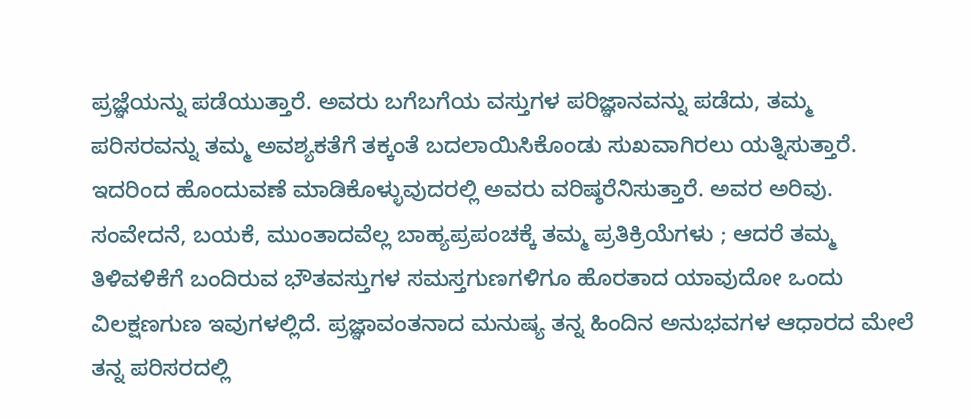ಪ್ರಜ್ಞೆಯನ್ನು ಪಡೆಯುತ್ತಾರೆ. ಅವರು ಬಗೆಬಗೆಯ ವಸ್ತುಗಳ ಪರಿಜ್ಞಾನವನ್ನು ಪಡೆದು, ತಮ್ಮ ಪರಿಸರವನ್ನು ತಮ್ಮ ಅವಶ್ಯಕತೆಗೆ ತಕ್ಕಂತೆ ಬದಲಾಯಿಸಿಕೊಂಡು ಸುಖವಾಗಿರಲು ಯತ್ನಿಸುತ್ತಾರೆ. ಇದರಿಂದ ಹೊಂದುವಣೆ ಮಾಡಿಕೊಳ್ಳುವುದರಲ್ಲಿ ಅವರು ವರಿಷ್ಠರೆನಿಸುತ್ತಾರೆ. ಅವರ ಅರಿವು. ಸಂವೇದನೆ, ಬಯಕೆ, ಮುಂತಾದವೆಲ್ಲ ಬಾಹ್ಯಪ್ರಪಂಚಕ್ಕೆ ತಮ್ಮ ಪ್ರತಿಕ್ರಿಯೆಗಳು ; ಆದರೆ ತಮ್ಮ ತಿಳಿವಳಿಕೆಗೆ ಬಂದಿರುವ ಭೌತವಸ್ತುಗಳ ಸಮಸ್ತಗುಣಗಳಿಗೂ ಹೊರತಾದ ಯಾವುದೋ ಒಂದು ವಿಲಕ್ಷಣಗುಣ ಇವುಗಳಲ್ಲಿದೆ. ಪ್ರಜ್ಞಾವಂತನಾದ ಮನುಷ್ಯ ತನ್ನ ಹಿಂದಿನ ಅನುಭವಗಳ ಆಧಾರದ ಮೇಲೆ ತನ್ನ ಪರಿಸರದಲ್ಲಿ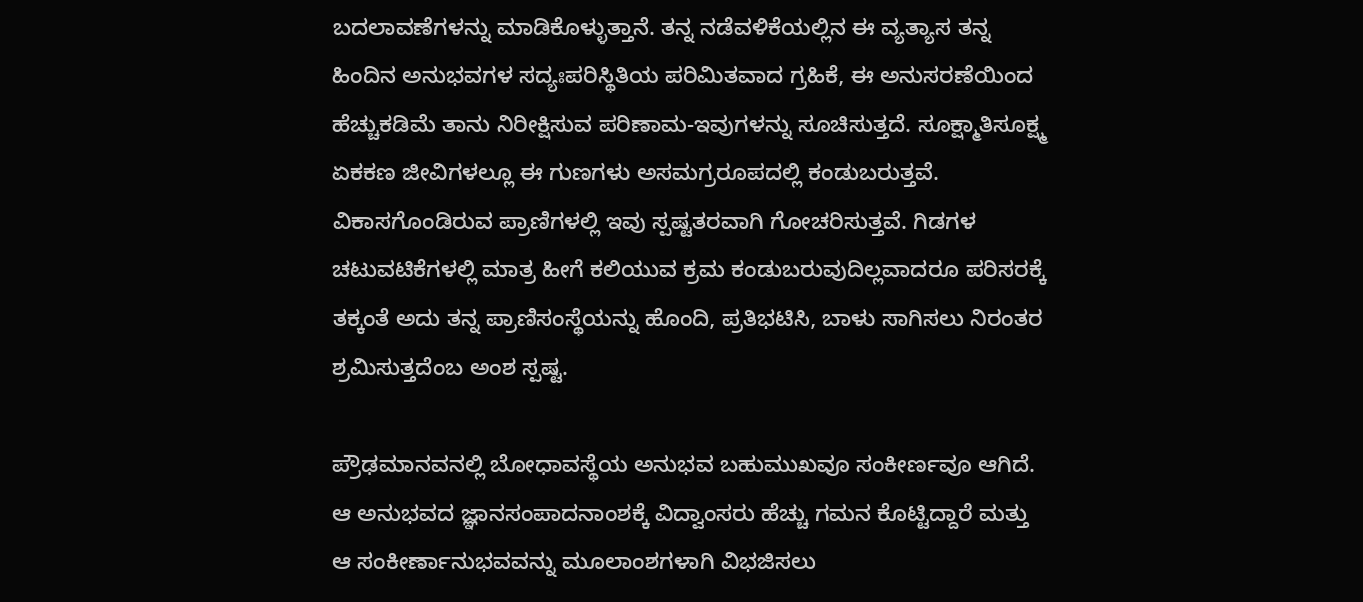ಬದಲಾವಣೆಗಳನ್ನು ಮಾಡಿಕೊಳ್ಳುತ್ತಾನೆ. ತನ್ನ ನಡೆವಳಿಕೆಯಲ್ಲಿನ ಈ ವ್ಯತ್ಯಾಸ ತನ್ನ ಹಿಂದಿನ ಅನುಭವಗಳ ಸದ್ಯಃಪರಿಸ್ಥಿತಿಯ ಪರಿಮಿತವಾದ ಗ್ರಹಿಕೆ, ಈ ಅನುಸರಣೆಯಿಂದ ಹೆಚ್ಚುಕಡಿಮೆ ತಾನು ನಿರೀಕ್ಷಿಸುವ ಪರಿಣಾಮ-ಇವುಗಳನ್ನು ಸೂಚಿಸುತ್ತದೆ. ಸೂಕ್ಷ್ಮಾತಿಸೂಕ್ಷ್ಮ ಏಕಕಣ ಜೀವಿಗಳಲ್ಲೂ ಈ ಗುಣಗಳು ಅಸಮಗ್ರರೂಪದಲ್ಲಿ ಕಂಡುಬರುತ್ತವೆ. ವಿಕಾಸಗೊಂಡಿರುವ ಪ್ರಾಣಿಗಳಲ್ಲಿ ಇವು ಸ್ಪಷ್ಟತರವಾಗಿ ಗೋಚರಿಸುತ್ತವೆ. ಗಿಡಗಳ ಚಟುವಟಿಕೆಗಳಲ್ಲಿ ಮಾತ್ರ ಹೀಗೆ ಕಲಿಯುವ ಕ್ರಮ ಕಂಡುಬರುವುದಿಲ್ಲವಾದರೂ ಪರಿಸರಕ್ಕೆ ತಕ್ಕಂತೆ ಅದು ತನ್ನ ಪ್ರಾಣಿಸಂಸ್ಥೆಯನ್ನು ಹೊಂದಿ, ಪ್ರತಿಭಟಿಸಿ, ಬಾಳು ಸಾಗಿಸಲು ನಿರಂತರ ಶ್ರಮಿಸುತ್ತದೆಂಬ ಅಂಶ ಸ್ಪಷ್ಟ.

ಪ್ರೌಢಮಾನವನಲ್ಲಿ ಬೋಧಾವಸ್ಥೆಯ ಅನುಭವ ಬಹುಮುಖವೂ ಸಂಕೀರ್ಣವೂ ಆಗಿದೆ. ಆ ಅನುಭವದ ಜ್ಞಾನಸಂಪಾದನಾಂಶಕ್ಕೆ ವಿದ್ವಾಂಸರು ಹೆಚ್ಚು ಗಮನ ಕೊಟ್ಟಿದ್ದಾರೆ ಮತ್ತು ಆ ಸಂಕೀರ್ಣಾನುಭವವನ್ನು ಮೂಲಾಂಶಗಳಾಗಿ ವಿಭಜಿಸಲು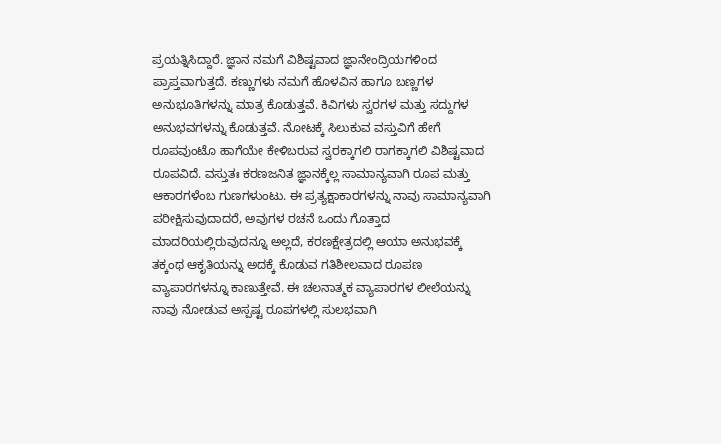ಪ್ರಯತ್ನಿಸಿದ್ದಾರೆ. ಜ್ಞಾನ ನಮಗೆ ವಿಶಿಷ್ಟವಾದ ಜ್ಞಾನೇಂದ್ರಿಯಗಳಿಂದ ಪ್ರಾಪ್ತವಾಗುತ್ತದೆ. ಕಣ್ಣುಗಳು ನಮಗೆ ಹೊಳವಿನ ಹಾಗೂ ಬಣ್ಣಗಳ ಅನುಭೂತಿಗಳನ್ನು ಮಾತ್ರ ಕೊಡುತ್ತವೆ. ಕಿವಿಗಳು ಸ್ವರಗಳ ಮತ್ತು ಸದ್ದುಗಳ ಅನುಭವಗಳನ್ನು ಕೊಡುತ್ತವೆ. ನೋಟಕ್ಕೆ ಸಿಲುಕುವ ವಸ್ತುವಿಗೆ ಹೇಗೆ ರೂಪವುಂಟೊ ಹಾಗೆಯೇ ಕೇಳಿಬರುವ ಸ್ವರಕ್ಕಾಗಲಿ ರಾಗಕ್ಕಾಗಲಿ ವಿಶಿಷ್ಟವಾದ ರೂಪವಿದೆ. ವಸ್ತುತಃ ಕರಣಜನಿತ ಜ್ಞಾನಕ್ಕೆಲ್ಲ ಸಾಮಾನ್ಯವಾಗಿ ರೂಪ ಮತ್ತು ಆಕಾರಗಳೆಂಬ ಗುಣಗಳುಂಟು. ಈ ಪ್ರತ್ಯಕ್ಷಾಕಾರಗಳನ್ನು ನಾವು ಸಾಮಾನ್ಯವಾಗಿ ಪರೀಕ್ಷಿಸುವುದಾದರೆ, ಅವುಗಳ ರಚನೆ ಒಂದು ಗೊತ್ತಾದ ಮಾದರಿಯಲ್ಲಿರುವುದನ್ನೂ ಅಲ್ಲದೆ, ಕರಣಕ್ಷೇತ್ರದಲ್ಲಿ ಆಯಾ ಅನುಭವಕ್ಕೆ ತಕ್ಕಂಥ ಆಕೃತಿಯನ್ನು ಅದಕ್ಕೆ ಕೊಡುವ ಗತಿಶೀಲವಾದ ರೂಪಣ ವ್ಯಾಪಾರಗಳನ್ನೂ ಕಾಣುತ್ತೇವೆ. ಈ ಚಲನಾತ್ಮಕ ವ್ಯಾಪಾರಗಳ ಲೀಲೆಯನ್ನು ನಾವು ನೋಡುವ ಅಸ್ಪಷ್ಟ ರೂಪಗಳಲ್ಲಿ ಸುಲಭವಾಗಿ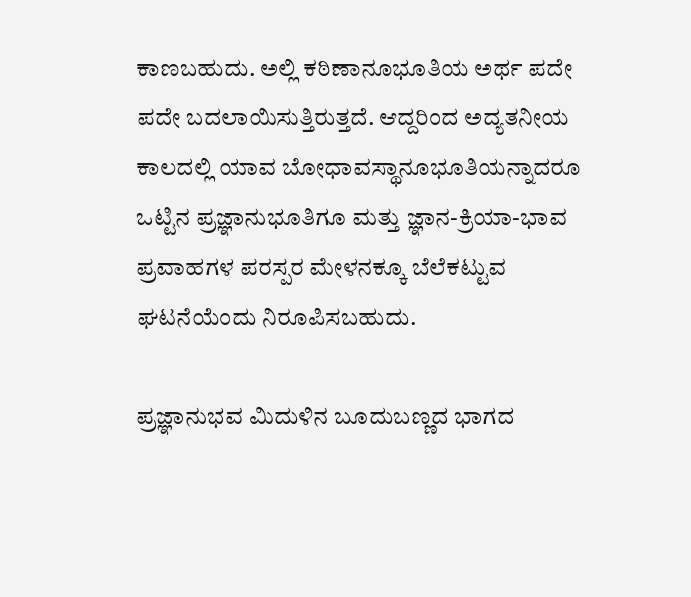ಕಾಣಬಹುದು. ಅಲ್ಲಿ ಕಠಿಣಾನೂಭೂತಿಯ ಅರ್ಥ ಪದೇ ಪದೇ ಬದಲಾಯಿಸುತ್ತಿರುತ್ತದೆ. ಆದ್ದರಿಂದ ಅದ್ಯತನೀಯ ಕಾಲದಲ್ಲಿ ಯಾವ ಬೋಧಾವಸ್ಥಾನೂಭೂತಿಯನ್ನಾದರೂ ಒಟ್ಟಿನ ಪ್ರಜ್ಞಾನುಭೂತಿಗೂ ಮತ್ತು ಜ್ಞಾನ-ಕ್ರಿಯಾ-ಭಾವ ಪ್ರವಾಹಗಳ ಪರಸ್ಪರ ಮೇಳನಕ್ಕೂ ಬೆಲೆಕಟ್ಟುವ ಘಟನೆಯೆಂದು ನಿರೂಪಿಸಬಹುದು.

ಪ್ರಜ್ಞಾನುಭವ ಮಿದುಳಿನ ಬೂದುಬಣ್ಣದ ಭಾಗದ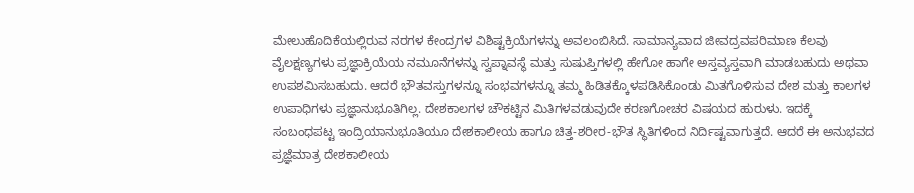ಮೇಲುಹೊದಿಕೆಯಲ್ಲಿರುವ ನರಗಳ ಕೇಂದ್ರಗಳ ವಿಶಿಷ್ಟಕ್ರಿಯೆಗಳನ್ನು ಅವಲಂಬಿಸಿದೆ. ಸಾಮಾನ್ಯವಾದ ಜೀವದ್ರವಪರಿಮಾಣ ಕೆಲವು ವೈಲಕ್ಷಣ್ಯಗಳು ಪ್ರಜ್ಞಾಕ್ರಿಯೆಯ ನಮೂನೆಗಳನ್ನು ಸ್ವಪ್ನಾವಸ್ಥೆ ಮತ್ತು ಸುಷುಪ್ತಿಗಳಲ್ಲಿ ಹೇಗೋ ಹಾಗೇ ಅಸ್ತವ್ಯಸ್ತವಾಗಿ ಮಾಡಬಹುದು ಅಥವಾ ಉಪಶಮಿಸಬಹುದು. ಆದರೆ ಭೌತವಸ್ತುಗಳನ್ನೂ ಸಂಭವಗಳನ್ನೂ ತಮ್ಮ ಹಿಡಿತಕ್ಕೊಳಪಡಿಸಿಕೊಂಡು ಮಿತಗೊಳಿಸುವ ದೇಶ ಮತ್ತು ಕಾಲಗಳ ಉಪಾಧಿಗಳು ಪ್ರಜ್ಞಾನುಭೂತಿಗಿಲ್ಲ. ದೇಶಕಾಲಗಳ ಚೌಕಟ್ಟಿನ ಮಿತಿಗಳವಡುವುದೇ ಕರಣಗೋಚರ ವಿಷಯದ ಹುರುಳು. ಇದಕ್ಕೆ ಸಂಬಂಧಪಟ್ಟ ಇಂದ್ರಿಯಾನುಭೂತಿಯೂ ದೇಶಕಾಲೀಯ ಹಾಗೂ ಚಿತ್ತ-ಶರೀರ-ಭೌತ ಸ್ಥಿತಿಗಳಿಂದ ನಿರ್ದಿಷ್ಟವಾಗುತ್ತದೆ. ಆದರೆ ಈ ಅನುಭವದ ಪ್ರಜ್ಞೆಮಾತ್ರ ದೇಶಕಾಲೀಯ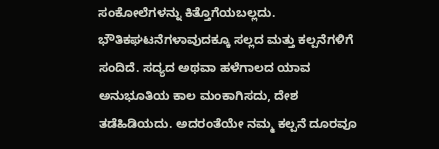ಸಂಕೋಲೆಗಳನ್ನು ಕಿತ್ತೊಗೆಯಬಲ್ಲದು. ಭೌತಿಕಘಟನೆಗಳಾವುದಕ್ಕೂ ಸಲ್ಲದ ಮತ್ತು ಕಲ್ಪನೆಗಳಿಗೆ ಸಂದಿದೆ. ಸದ್ಯದ ಅಥವಾ ಹಳೆಗಾಲದ ಯಾವ ಅನುಭೂತಿಯ ಕಾಲ ಮಂಕಾಗಿಸದು, ದೇಶ ತಡೆಹಿಡಿಯದು. ಅದರಂತೆಯೇ ನಮ್ಮ ಕಲ್ಪನೆ ದೂರವೂ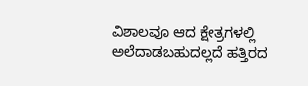ವಿಶಾಲವೂ ಆದ ಕ್ಷೇತ್ರಗಳಲ್ಲಿ ಅಲೆದಾಡಬಹುದಲ್ಲದೆ ಹತ್ತಿರದ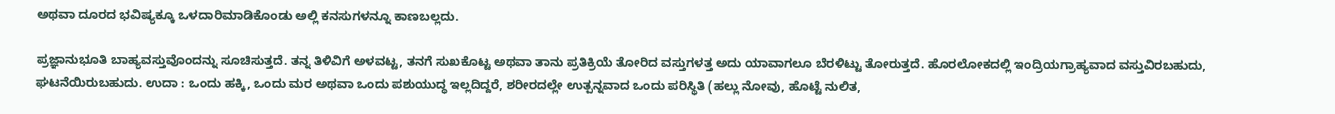ಅಥವಾ ದೂರದ ಭವಿಷ್ಯಕ್ಕೂ ಒಳದಾರಿಮಾಡಿಕೊಂಡು ಅಲ್ಲಿ ಕನಸುಗಳನ್ನೂ ಕಾಣಬಲ್ಲದು.

ಪ್ರಜ್ಞಾನುಭೂತಿ ಬಾಹ್ಯವಸ್ತುವೊಂದನ್ನು ಸೂಚಿಸುತ್ತದೆ. ತನ್ನ ತಿಳಿವಿಗೆ ಅಳವಟ್ಟ, ತನಗೆ ಸುಖಕೊಟ್ಟ ಅಥವಾ ತಾನು ಪ್ರತಿಕ್ರಿಯೆ ತೋರಿದ ವಸ್ತುಗಳತ್ತ ಅದು ಯಾವಾಗಲೂ ಬೆರಳಿಟ್ಟು ತೋರುತ್ತದೆ. ಹೊರಲೋಕದಲ್ಲಿ ಇಂದ್ರಿಯಗ್ರಾಹ್ಯವಾದ ವಸ್ತುವಿರಬಹುದು, ಘಟನೆಯಿರುಬಹುದು. ಉದಾ : ಒಂದು ಹಕ್ಕಿ, ಒಂದು ಮರ ಅಥವಾ ಒಂದು ಪಶುಯುದ್ಧ ಇಲ್ಲದಿದ್ದರೆ, ಶರೀರದಲ್ಲೇ ಉತ್ಪನ್ನವಾದ ಒಂದು ಪರಿಸ್ಥಿತಿ (ಹಲ್ಲು ನೋವು, ಹೊಟ್ಟೆ ನುಲಿತ,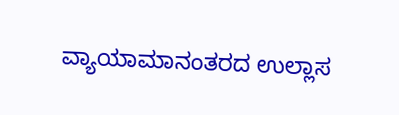ವ್ಯಾಯಾಮಾನಂತರದ ಉಲ್ಲಾಸ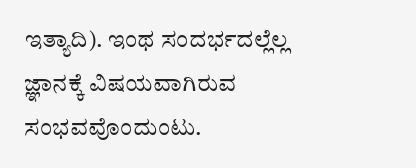ಇತ್ಯಾದಿ). ಇಂಥ ಸಂದರ್ಭದಲ್ಲೆಲ್ಲ ಜ್ಞಾನಕ್ಕೆ ವಿಷಯವಾಗಿರುವ ಸಂಭವವೊಂದುಂಟು.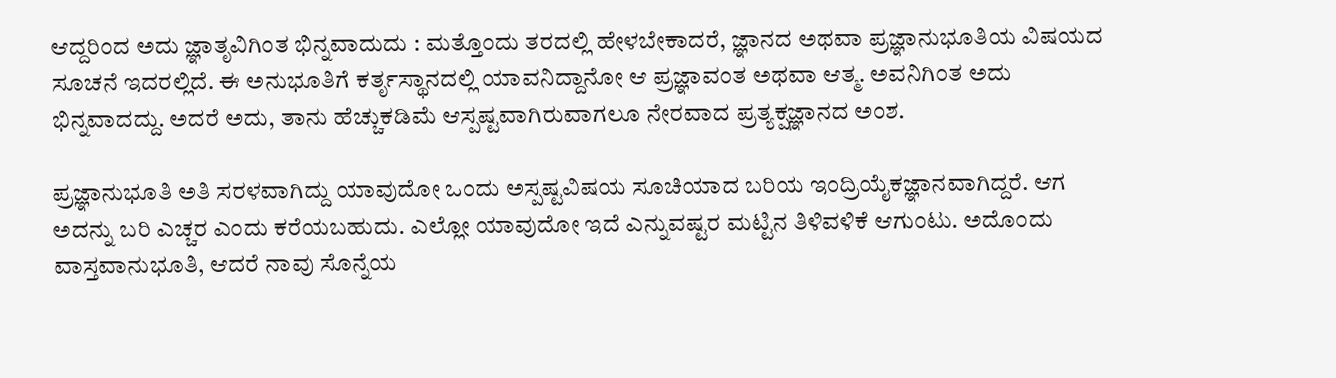ಆದ್ದರಿಂದ ಅದು ಜ್ಞಾತೃವಿಗಿಂತ ಭಿನ್ನವಾದುದು : ಮತ್ತೊಂದು ತರದಲ್ಲಿ ಹೇಳಬೇಕಾದರೆ, ಜ್ಞಾನದ ಅಥವಾ ಪ್ರಜ್ಞಾನುಭೂತಿಯ ವಿಷಯದ ಸೂಚನೆ ಇದರಲ್ಲಿದೆ. ಈ ಅನುಭೂತಿಗೆ ಕರ್ತೃಸ್ಥಾನದಲ್ಲಿ ಯಾವನಿದ್ದಾನೋ ಆ ಪ್ರಜ್ಞಾವಂತ ಅಥವಾ ಆತ್ಮ. ಅವನಿಗಿಂತ ಅದು ಭಿನ್ನವಾದದ್ದು. ಅದರೆ ಅದು, ತಾನು ಹೆಚ್ಚುಕಡಿಮೆ ಆಸ್ಪಷ್ಟವಾಗಿರುವಾಗಲೂ ನೇರವಾದ ಪ್ರತ್ಯಕ್ಷಜ್ಞಾನದ ಅಂಶ.

ಪ್ರಜ್ಞಾನುಭೂತಿ ಅತಿ ಸರಳವಾಗಿದ್ದು ಯಾವುದೋ ಒಂದು ಅಸ್ಪಷ್ಟವಿಷಯ ಸೂಚಿಯಾದ ಬರಿಯ ಇಂದ್ರಿಯೈಕಜ್ಞಾನವಾಗಿದ್ದರೆ. ಆಗ ಅದನ್ನು ಬರಿ ಎಚ್ಚರ ಎಂದು ಕರೆಯಬಹುದು. ಎಲ್ಲೋ ಯಾವುದೋ ಇದೆ ಎನ್ನುವಷ್ಟರ ಮಟ್ಟಿನ ತಿಳಿವಳಿಕೆ ಆಗುಂಟು. ಅದೊಂದು ವಾಸ್ತವಾನುಭೂತಿ, ಆದರೆ ನಾವು ಸೊನ್ನೆಯ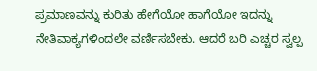ಪ್ರಮಾಣವನ್ನು ಕುರಿತು ಹೇಗೆಯೋ ಹಾಗೆಯೋ ಇದನ್ನು ನೇತಿವಾಕ್ಯಗಳಿಂದಲೇ ವರ್ಣಿಸಬೇಕು. ಆದರೆ ಬರಿ ಎಚ್ಚರ ಸ್ವಲ್ಪ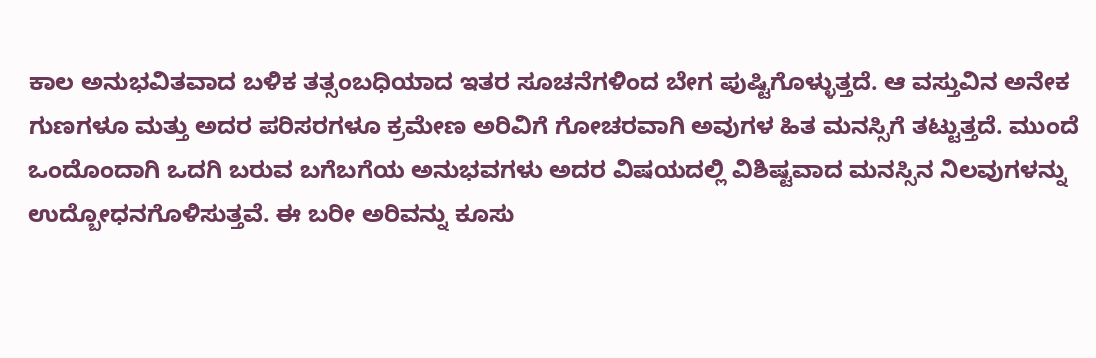ಕಾಲ ಅನುಭವಿತವಾದ ಬಳಿಕ ತತ್ಸಂಬಧಿಯಾದ ಇತರ ಸೂಚನೆಗಳಿಂದ ಬೇಗ ಪುಷ್ಟಿಗೊಳ್ಳುತ್ತದೆ. ಆ ವಸ್ತುವಿನ ಅನೇಕ ಗುಣಗಳೂ ಮತ್ತು ಅದರ ಪರಿಸರಗಳೂ ಕ್ರಮೇಣ ಅರಿವಿಗೆ ಗೋಚರವಾಗಿ ಅವುಗಳ ಹಿತ ಮನಸ್ಸಿಗೆ ತಟ್ಟುತ್ತದೆ. ಮುಂದೆ ಒಂದೊಂದಾಗಿ ಒದಗಿ ಬರುವ ಬಗೆಬಗೆಯ ಅನುಭವಗಳು ಅದರ ವಿಷಯದಲ್ಲಿ ವಿಶಿಷ್ಟವಾದ ಮನಸ್ಸಿನ ನಿಲವುಗಳನ್ನು ಉದ್ಬೋಧನಗೊಳಿಸುತ್ತವೆ. ಈ ಬರೀ ಅರಿವನ್ನು ಕೂಸು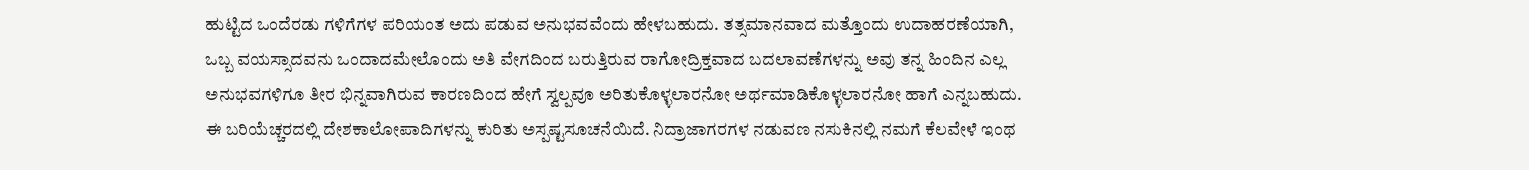ಹುಟ್ಟಿದ ಒಂದೆರಡು ಗಳಿಗೆಗಳ ಪರಿಯಂತ ಅದು ಪಡುವ ಅನುಭವವೆಂದು ಹೇಳಬಹುದು. ತತ್ಸಮಾನವಾದ ಮತ್ತೊಂದು ಉದಾಹರಣೆಯಾಗಿ, ಒಬ್ಬ ವಯಸ್ಸಾದವನು ಒಂದಾದಮೇಲೊಂದು ಅತಿ ವೇಗದಿಂದ ಬರುತ್ತಿರುವ ರಾಗೋದ್ರಿಕ್ತವಾದ ಬದಲಾವಣೆಗಳನ್ನು ಅವು ತನ್ನ ಹಿಂದಿನ ಎಲ್ಲ ಅನುಭವಗಳಿಗೂ ತೀರ ಭಿನ್ನವಾಗಿರುವ ಕಾರಣದಿಂದ ಹೇಗೆ ಸ್ವಲ್ಪವೂ ಅರಿತುಕೊಳ್ಳಲಾರನೋ ಅರ್ಥಮಾಡಿಕೊಳ್ಳಲಾರನೋ ಹಾಗೆ ಎನ್ನಬಹುದು. ಈ ಬರಿಯೆಚ್ಚರದಲ್ಲಿ ದೇಶಕಾಲೋಪಾದಿಗಳನ್ನು ಕುರಿತು ಅಸ್ಪಷ್ಟಸೂಚನೆಯಿದೆ. ನಿದ್ರಾಜಾಗರಗಳ ನಡುವಣ ನಸುಕಿನಲ್ಲಿ ನಮಗೆ ಕೆಲವೇಳೆ ಇಂಥ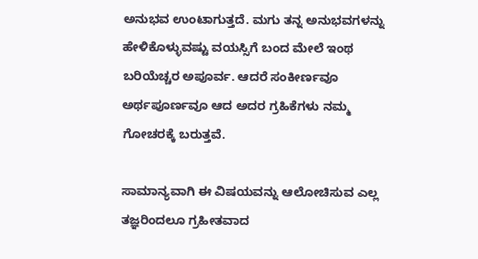ಅನುಭವ ಉಂಟಾಗುತ್ತದೆ. ಮಗು ತನ್ನ ಅನುಭವಗಳನ್ನು ಹೇಳಿಕೊಳ್ಳುವಷ್ಟು ವಯಸ್ಸಿಗೆ ಬಂದ ಮೇಲೆ ಇಂಥ ಬರಿಯೆಚ್ಚರ ಅಪೂರ್ವ. ಆದರೆ ಸಂಕೀರ್ಣವೂ ಅರ್ಥಪೂರ್ಣವೂ ಆದ ಅದರ ಗ್ರಹಿಕೆಗಳು ನಮ್ಮ ಗೋಚರಕ್ಕೆ ಬರುತ್ತವೆ.

ಸಾಮಾನ್ಯವಾಗಿ ಈ ವಿಷಯವನ್ನು ಆಲೋಚಿಸುವ ಎಲ್ಲ ತಜ್ಞರಿಂದಲೂ ಗ್ರಹೀತವಾದ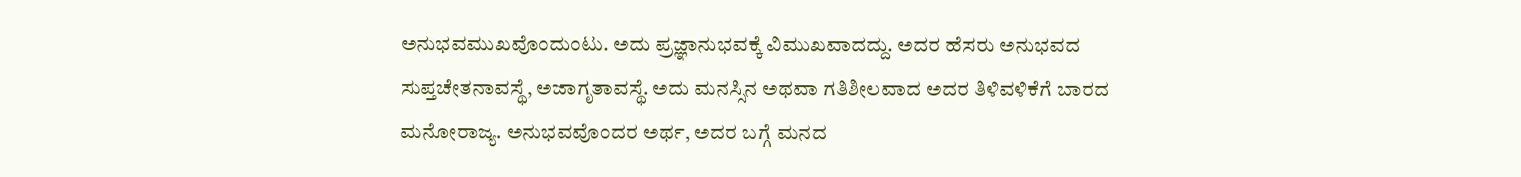ಅನುಭವಮುಖವೊಂದುಂಟು. ಅದು ಪ್ರಜ್ಞಾನುಭವಕ್ಕೆ ವಿಮುಖವಾದದ್ದು. ಅದರ ಹೆಸರು ಅನುಭವದ ಸುಪ್ತಚೇತನಾವಸ್ಥೆ, ಅಜಾಗೃತಾವಸ್ಥೆ. ಅದು ಮನಸ್ಸಿನ ಅಥವಾ ಗತಿಶೀಲವಾದ ಅದರ ತಿಳಿವಳಿಕೆಗೆ ಬಾರದ ಮನೋರಾಜ್ಯ. ಅನುಭವವೊಂದರ ಅರ್ಥ, ಅದರ ಬಗ್ಗೆ ಮನದ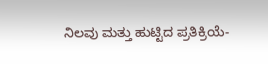ನಿಲವು ಮತ್ತು ಹುಟ್ಟಿದ ಪ್ರತಿಕ್ರಿಯೆ-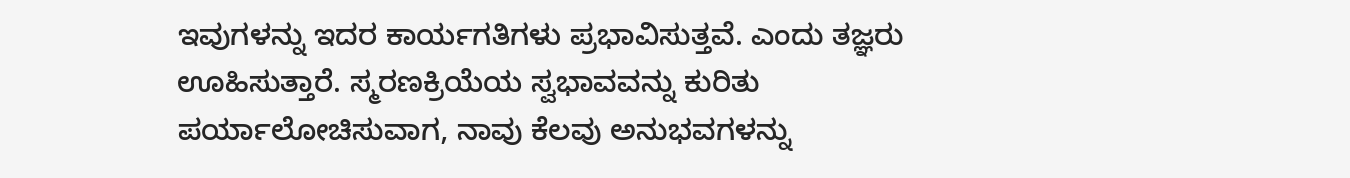ಇವುಗಳನ್ನು ಇದರ ಕಾರ್ಯಗತಿಗಳು ಪ್ರಭಾವಿಸುತ್ತವೆ. ಎಂದು ತಜ್ಞರು ಊಹಿಸುತ್ತಾರೆ. ಸ್ಮರಣಕ್ರಿಯೆಯ ಸ್ವಭಾವವನ್ನು ಕುರಿತು ಪರ್ಯಾಲೋಚಿಸುವಾಗ, ನಾವು ಕೆಲವು ಅನುಭವಗಳನ್ನು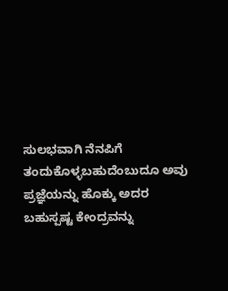ಸುಲಭವಾಗಿ ನೆನಪಿಗೆ ತಂದುಕೊಳ್ಳಬಹುದೆಂಬುದೂ ಅವು ಪ್ರಜ್ಞೆಯನ್ನು ಹೊಕ್ಕು ಅದರ ಬಹುಸ್ಪಷ್ಟ ಕೇಂದ್ರವನ್ನು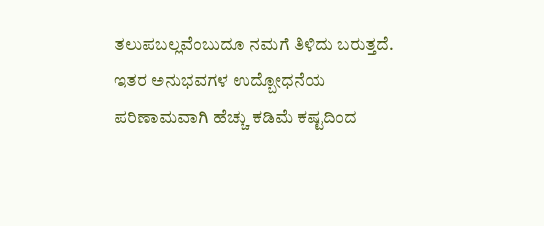ತಲುಪಬಲ್ಲವೆಂಬುದೂ ನಮಗೆ ತಿಳಿದು ಬರುತ್ತದೆ. ಇತರ ಅನುಭವಗಳ ಉದ್ಬೋಧನೆಯ ಪರಿಣಾಮವಾಗಿ ಹೆಚ್ಚು ಕಡಿಮೆ ಕಷ್ಟದಿಂದ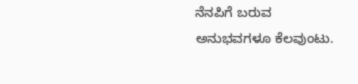ನೆನಪಿಗೆ ಬರುವ ಅನುಭವಗಳೂ ಕೆಲವುಂಟು.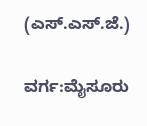(ಎಸ್.ಎಸ್.ಜೆ.)

ವರ್ಗ:ಮೈಸೂರು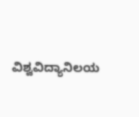ವಿಶ್ವವಿದ್ಯಾನಿಲಯ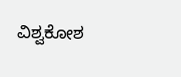ವಿಶ್ವಕೋಶ